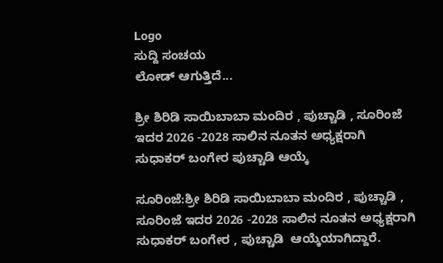Logo
ಸುದ್ದಿ ಸಂಚಯ
ಲೋಡ್ ಆಗುತ್ತಿದೆ...

ಶ್ರೀ ಶಿರಿಡಿ ಸಾಯಿಬಾಬಾ ಮಂದಿರ , ಪುಚ್ಚಾಡಿ , ಸೂರಿಂಜೆ ಇದರ 2026 -2028 ಸಾಲಿನ ನೂತನ ಅಧ್ಯಕ್ಷರಾಗಿ ಸುಧಾಕರ್ ಬಂಗೇರ ಪುಚ್ಚಾಡಿ ಆಯ್ಕೆ

ಸೂರಿಂಜೆ:ಶ್ರೀ ಶಿರಿಡಿ ಸಾಯಿಬಾಬಾ ಮಂದಿರ , ಪುಚ್ಚಾಡಿ , ಸೂರಿಂಜೆ ಇದರ 2026 -2028 ಸಾಲಿನ ನೂತನ ಅಧ್ಯಕ್ಷರಾಗಿ  ಸುಧಾಕರ್ ಬಂಗೇರ , ಪುಚ್ಚಾಡಿ  ಆಯ್ಕೆಯಾಗಿದ್ದಾರೆ.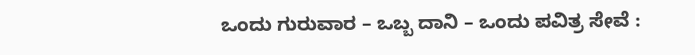ಒಂದು ಗುರುವಾರ – ಒಬ್ಬ ದಾನಿ – ಒಂದು ಪವಿತ್ರ ಸೇವೆ :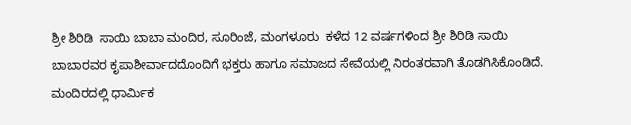ಶ್ರೀ ಶಿರಿಡಿ  ಸಾಯಿ ಬಾಬಾ ಮಂದಿರ, ಸೂರಿಂಜೆ, ಮಂಗಳೂರು  ಕಳೆದ 12 ವರ್ಷಗಳಿಂದ ಶ್ರೀ ಶಿರಿಡಿ ಸಾಯಿ ಬಾಬಾರವರ ಕೃಪಾಶೀರ್ವಾದದೊಂದಿಗೆ ಭಕ್ತರು ಹಾಗೂ ಸಮಾಜದ ಸೇವೆಯಲ್ಲಿ ನಿರಂತರವಾಗಿ ತೊಡಗಿಸಿಕೊಂಡಿದೆ. ಮಂದಿರದಲ್ಲಿ ಧಾರ್ಮಿಕ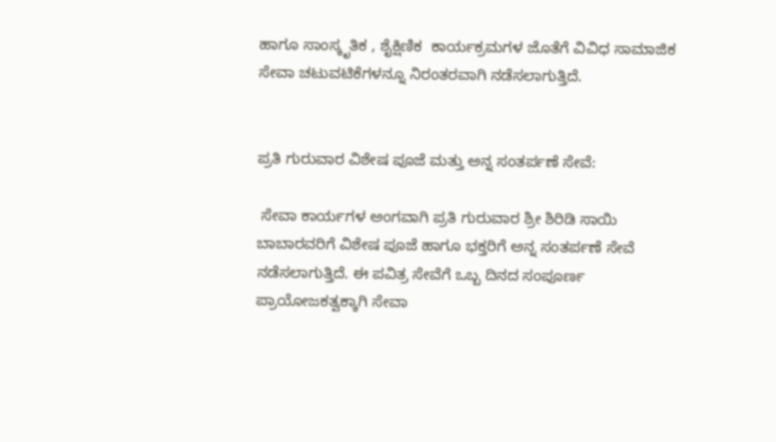ಹಾಗೂ ಸಾಂಸ್ಕೃತಿಕ , ಶೈಕ್ಷಿಣಿಕ  ಕಾರ್ಯಕ್ರಮಗಳ ಜೊತೆಗೆ ವಿವಿಧ ಸಾಮಾಜಿಕ ಸೇವಾ ಚಟುವಟಿಕೆಗಳನ್ನೂ ನಿರಂತರವಾಗಿ ನಡೆಸಲಾಗುತ್ತಿದೆ.


ಪ್ರತಿ ಗುರುವಾರ ವಿಶೇಷ ಪೂಜೆ ಮತ್ತು ಅನ್ನ ಸಂತರ್ಪಣೆ ಸೇವೆ:

 ಸೇವಾ ಕಾರ್ಯಗಳ ಅಂಗವಾಗಿ ಪ್ರತಿ ಗುರುವಾರ ಶ್ರೀ ಶಿರಿಡಿ ಸಾಯಿ ಬಾಬಾರವರಿಗೆ ವಿಶೇಷ ಪೂಜೆ ಹಾಗೂ ಭಕ್ತರಿಗೆ ಅನ್ನ ಸಂತರ್ಪಣೆ ಸೇವೆ ನಡೆಸಲಾಗುತ್ತಿದೆ. ಈ ಪವಿತ್ರ ಸೇವೆಗೆ ಒಬ್ಬ ದಿನದ ಸಂಪೂರ್ಣ ಪ್ರಾಯೋಜಕತ್ವಕ್ಕಾಗಿ ಸೇವಾ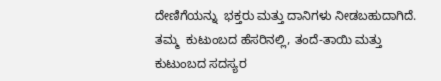ದೇಣಿಗೆಯನ್ನು  ಭಕ್ತರು ಮತ್ತು ದಾನಿಗಳು ನೀಡಬಹುದಾಗಿದೆ.
ತಮ್ಮ  ಕುಟುಂಬದ ಹೆಸರಿನಲ್ಲಿ, ತಂದೆ-ತಾಯಿ ಮತ್ತು ಕುಟುಂಬದ ಸದಸ್ಯರ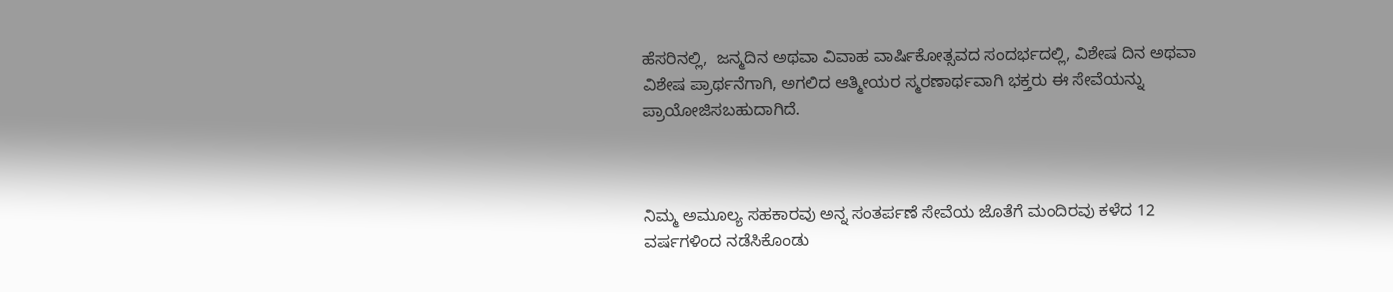ಹೆಸರಿನಲ್ಲಿ,  ಜನ್ಮದಿನ ಅಥವಾ ವಿವಾಹ ವಾರ್ಷಿಕೋತ್ಸವದ ಸಂದರ್ಭದಲ್ಲಿ, ವಿಶೇಷ ದಿನ ಅಥವಾ ವಿಶೇಷ ಪ್ರಾರ್ಥನೆಗಾಗಿ, ಅಗಲಿದ ಆತ್ಮೀಯರ ಸ್ಮರಣಾರ್ಥವಾಗಿ ಭಕ್ತರು ಈ ಸೇವೆಯನ್ನು  ಪ್ರಾಯೋಜಿಸಬಹುದಾಗಿದೆ.



ನಿಮ್ಮ ಅಮೂಲ್ಯ ಸಹಕಾರವು ಅನ್ನ ಸಂತರ್ಪಣೆ ಸೇವೆಯ ಜೊತೆಗೆ ಮಂದಿರವು ಕಳೆದ 12 ವರ್ಷಗಳಿಂದ ನಡೆಸಿಕೊಂಡು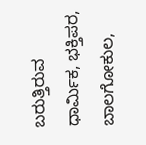ಬರುತ್ತಿರುವ ಧಾರ್ಮಿಕ, ಭಕ್ತಿಪರ, ಬಾಲಗೋಕುಲ,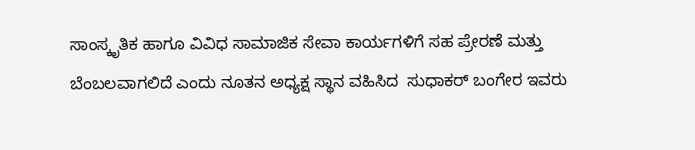ಸಾಂಸ್ಕೃತಿಕ ಹಾಗೂ ವಿವಿಧ ಸಾಮಾಜಿಕ ಸೇವಾ ಕಾರ್ಯಗಳಿಗೆ ಸಹ ಪ್ರೇರಣೆ ಮತ್ತು ಬೆಂಬಲವಾಗಲಿದೆ ಎಂದು ನೂತನ ಅಧ್ಯಕ್ಷ ಸ್ಥಾನ ವಹಿಸಿದ  ಸುಧಾಕರ್ ಬಂಗೇರ ಇವರು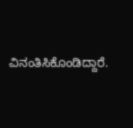ವಿನಂತಿಸಿಕೊಂಡಿದ್ದಾರೆ.